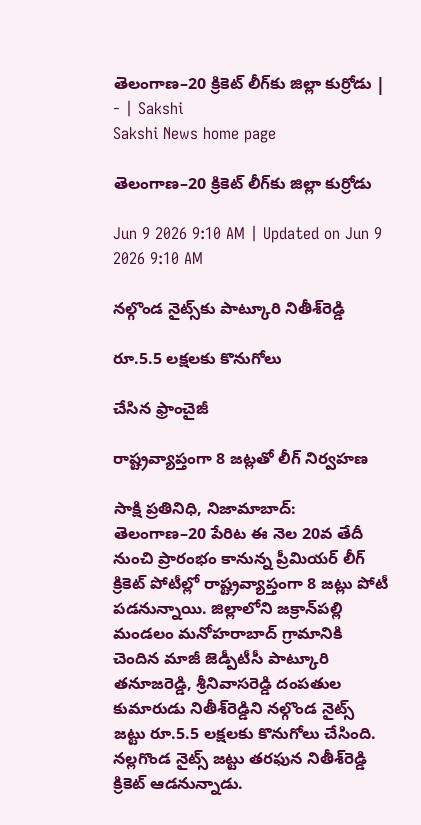తెలంగాణ–20 క్రికెట్‌ లీగ్‌కు జిల్లా కుర్రోడు | - | Sakshi
Sakshi News home page

తెలంగాణ–20 క్రికెట్‌ లీగ్‌కు జిల్లా కుర్రోడు

Jun 9 2026 9:10 AM | Updated on Jun 9 2026 9:10 AM

నల్గొండ నైట్స్‌కు పాట్కూరి నితీశ్‌రెడ్డి

రూ.5.5 లక్షలకు కొనుగోలు

చేసిన ఫ్రాంచైజీ

రాష్ట్రవ్యాప్తంగా 8 జట్లతో లీగ్‌ నిర్వహణ

సాక్షి ప్రతినిధి, నిజామాబాద్‌: తెలంగాణ–20 పేరిట ఈ నెల 20వ తేదీ నుంచి ప్రారంభం కానున్న ప్రీమియర్‌ లీగ్‌ క్రికెట్‌ పోటీల్లో రాష్ట్రవ్యాప్తంగా 8 జట్లు పోటీ పడనున్నాయి. జిల్లాలోని జక్రాన్‌పల్లి మండలం మనోహరాబాద్‌ గ్రామానికి చెందిన మాజీ జెడ్పీటీసీ పాట్కూరి తనూజరెడ్డి, శ్రీనివాసరెడ్డి దంపతుల కుమారుడు నితీశ్‌రెడ్డిని నల్గొండ నైట్స్‌ జట్టు రూ.5.5 లక్షలకు కొనుగోలు చేసింది. నల్లగొండ నైట్స్‌ జట్టు తరఫున నితీశ్‌రెడ్డి క్రికెట్‌ ఆడనున్నాడు.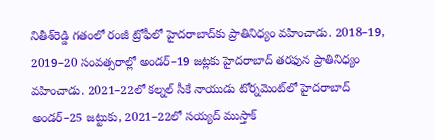నితీశ్‌రెడ్డి గతంలో రంజీ ట్రోఫీలో హైదరాబాద్‌కు ప్రాతినిధ్యం వహించాడు. 2018–19, 2019–20 సంవత్సరాల్లో అండర్‌–19 జట్లకు హైదరాబాద్‌ తరఫున ప్రాతినిధ్యం వహించాడు. 2021–22లో కల్నల్‌ సీకే నాయుడు టోర్నమెంట్‌లో హైదరాబాద్‌ అండర్‌–25 జట్టుకు, 2021–22లో సయ్యద్‌ ముస్తాక్‌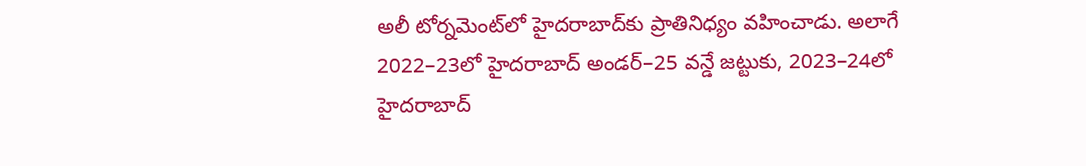అలీ టోర్నమెంట్‌లో హైదరాబాద్‌కు ప్రాతినిధ్యం వహించాడు. అలాగే 2022–23లో హైదరాబాద్‌ అండర్‌–25 వన్డే జట్టుకు, 2023–24లో హైదరాబాద్‌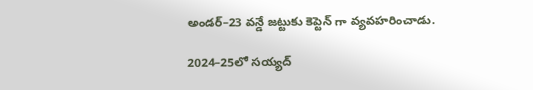అండర్‌–23 వన్డే జట్టుకు కెప్టెన్‌ గా వ్యవహరించాడు.

2024–25లో సయ్యద్‌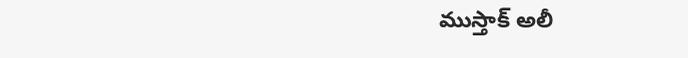ముస్తాక్‌ అలీ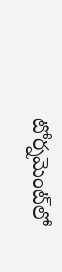టోర్నమెంట్‌లో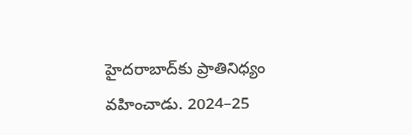హైదరాబాద్‌కు ప్రాతినిధ్యం వహించాడు. 2024–25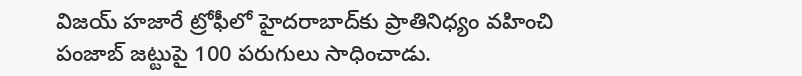విజయ్‌ హజారే ట్రోఫీలో హైదరాబాద్‌కు ప్రాతినిధ్యం వహించి పంజాబ్‌ జట్టుపై 100 పరుగులు సాధించాడు.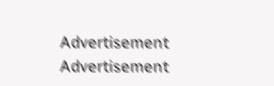Advertisement
Advertisement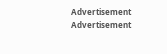Advertisement
Advertisement